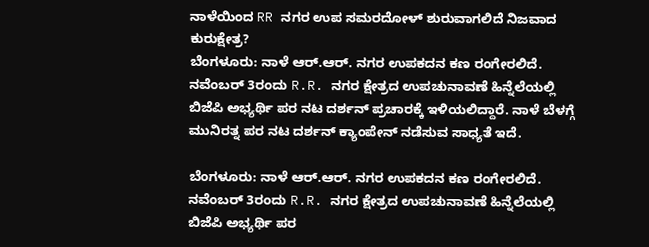ನಾಳೆಯಿಂದ RR ನಗರ ಉಪ ಸಮರದೋಳ್ ಶುರುವಾಗಲಿದೆ ನಿಜವಾದ ಕುರುಕ್ಷೇತ್ರ?
ಬೆಂಗಳೂರು: ನಾಳೆ ಆರ್.ಆರ್. ನಗರ ಉಪಕದನ ಕಣ ರಂಗೇರಲಿದೆ. ನವೆಂಬರ್ 3ರಂದು R.R. ನಗರ ಕ್ಷೇತ್ರದ ಉಪಚುನಾವಣೆ ಹಿನ್ನೆಲೆಯಲ್ಲಿ ಬಿಜೆಪಿ ಅಭ್ಯರ್ಥಿ ಪರ ನಟ ದರ್ಶನ್ ಪ್ರಚಾರಕ್ಕೆ ಇಳಿಯಲಿದ್ದಾರೆ. ನಾಳೆ ಬೆಳಗ್ಗೆ ಮುನಿರತ್ನ ಪರ ನಟ ದರ್ಶನ್ ಕ್ಯಾಂಪೇನ್ ನಡೆಸುವ ಸಾಧ್ಯತೆ ಇದೆ.

ಬೆಂಗಳೂರು: ನಾಳೆ ಆರ್.ಆರ್. ನಗರ ಉಪಕದನ ಕಣ ರಂಗೇರಲಿದೆ. ನವೆಂಬರ್ 3ರಂದು R.R. ನಗರ ಕ್ಷೇತ್ರದ ಉಪಚುನಾವಣೆ ಹಿನ್ನೆಲೆಯಲ್ಲಿ ಬಿಜೆಪಿ ಅಭ್ಯರ್ಥಿ ಪರ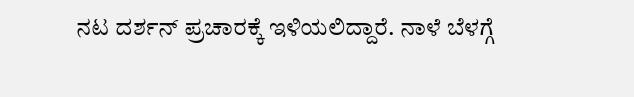ನಟ ದರ್ಶನ್ ಪ್ರಚಾರಕ್ಕೆ ಇಳಿಯಲಿದ್ದಾರೆ. ನಾಳೆ ಬೆಳಗ್ಗೆ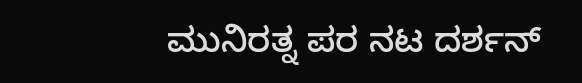ಮುನಿರತ್ನ ಪರ ನಟ ದರ್ಶನ್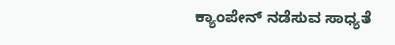ಕ್ಯಾಂಪೇನ್ ನಡೆಸುವ ಸಾಧ್ಯತೆ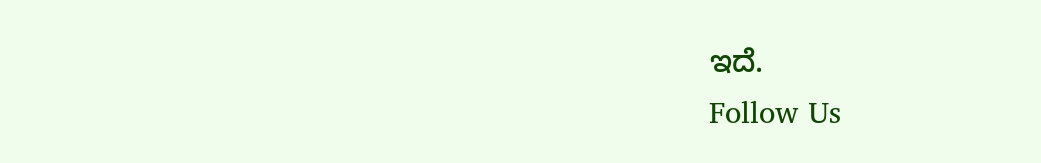ಇದೆ.
Follow Us